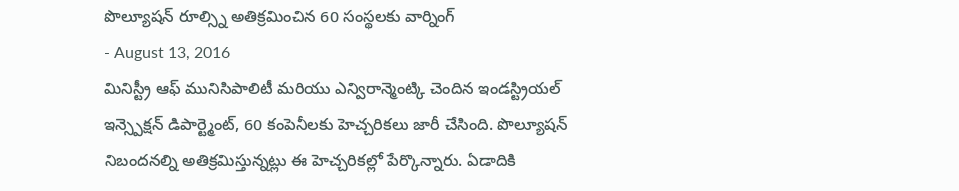పొల్యూషన్ రూల్స్ని అతిక్రమించిన 60 సంస్థలకు వార్నింగ్
- August 13, 2016
మినిస్ట్రీ ఆఫ్ మునిసిపాలిటీ మరియు ఎన్విరాన్మెంట్కి చెందిన ఇండస్ట్రియల్ ఇన్స్పెక్షన్ డిపార్ట్మెంట్, 60 కంపెనీలకు హెచ్చరికలు జారీ చేసింది. పొల్యూషన్ నిబందనల్ని అతిక్రమిస్తున్నట్లు ఈ హెచ్చరికల్లో పేర్కొన్నారు. ఏడాదికి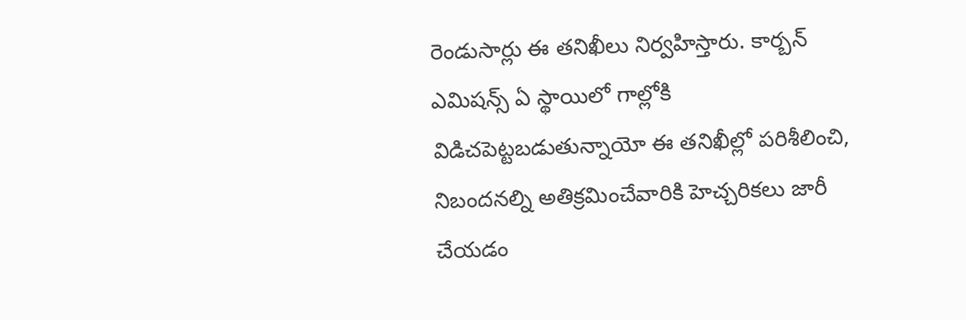రెండుసార్లు ఈ తనిఖీలు నిర్వహిస్తారు. కార్బన్ ఎమిషన్స్ ఏ స్థాయిలో గాల్లోకి విడిచపెట్టబడుతున్నాయో ఈ తనిఖీల్లో పరిశీలించి, నిబందనల్ని అతిక్రమించేవారికి హెచ్చరికలు జారీ చేయడం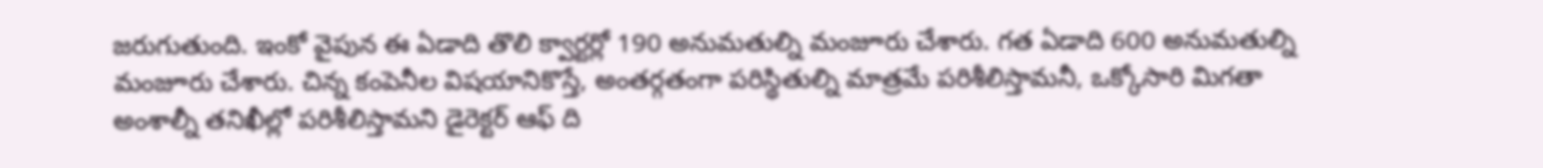జరుగుతుంది. ఇంకో వైపున ఈ ఏడాది తొలి క్వార్టర్లో 190 అనుమతుల్ని మంజూరు చేశారు. గత ఏడాది 600 అనుమతుల్ని మంజూరు చేశారు. చిన్న కంపెనీల విషయానికొస్తే, అంతర్గతంగా పరిస్థితుల్ని మాత్రమే పరిశీలిస్తామనీ, ఒక్కోసారి మిగతా అంశాల్నీ తనిఖీల్లో పరిశీలిస్తామని డైరెక్టర్ ఆఫ్ ది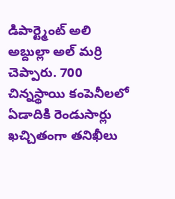డిపార్ట్మెంట్ అలి అబ్దుల్లా అల్ మర్రి చెప్పారు. 700 చిన్నస్థాయి కంపెనీలలో ఏడాదికి రెండుసార్లు ఖచ్చితంగా తనిఖీలు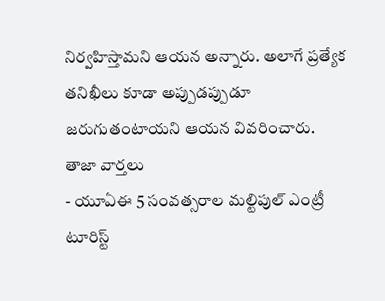నిర్వహిస్తామని ఆయన అన్నారు. అలాగే ప్రత్యేక తనిఖీలు కూడా అప్పుడప్పుడూ జరుగుతంటాయని ఆయన వివరించారు.
తాజా వార్తలు
- యూఏఈ 5 సంవత్సరాల మల్టిపుల్ ఎంట్రీ టూరిస్ట్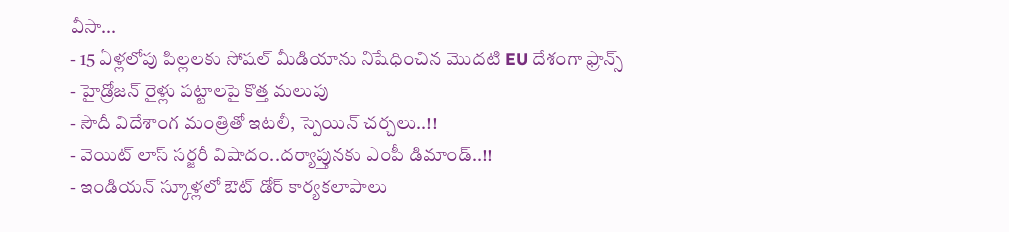వీసా...
- 15 ఏళ్లలోపు పిల్లలకు సోషల్ మీడియాను నిషేధించిన మొదటి EU దేశంగా ఫ్రాన్స్
- హైడ్రోజన్ రైళ్లు పట్టాలపై కొత్త మలుపు
- సౌదీ విదేశాంగ మంత్రితో ఇటలీ, స్పెయిన్ చర్చలు..!!
- వెయిట్ లాస్ సర్జరీ విషాదం..దర్యాప్తునకు ఎంపీ డిమాండ్..!!
- ఇండియన్ స్కూళ్లలో ఔట్ డోర్ కార్యకలాపాలు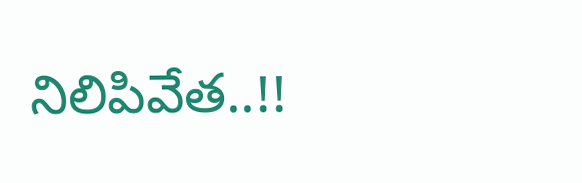నిలిపివేత..!!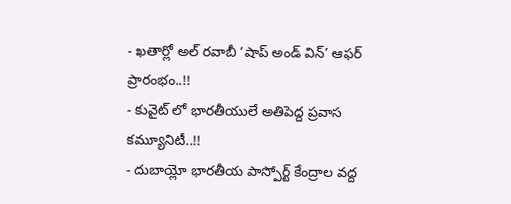- ఖతార్లో అల్ రవాబీ ‘షాప్ అండ్ విన్’ ఆఫర్ ప్రారంభం..!!
- కువైట్ లో భారతీయులే అతిపెద్ద ప్రవాస కమ్యూనిటీ..!!
- దుబాయ్లో భారతీయ పాస్పోర్ట్ కేంద్రాల వద్ద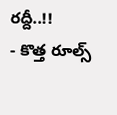రద్దీ..!!
- కొత్త రూల్స్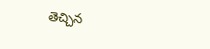తెచ్చిన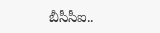బీసీసీఐ..